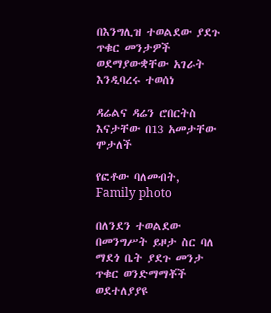በእንግሊዝ ተወልደው ያደጉ ጥቁር መንታዎች ወደማያውቋቸው አገራት እንዲባረሩ ተወሰነ

ዳሬልና ዳሬን ሮበርትስ እናታቸው በ13 አመታቸው ሞታለች

የፎቶው ባለመብት, Family photo

በለንደን ተወልደው በመንግሥት ይዞታ ስር ባለ ማደጎ ቤት ያደጉ መንታ ጥቁር ወንድማማቾች ወደተለያያዩ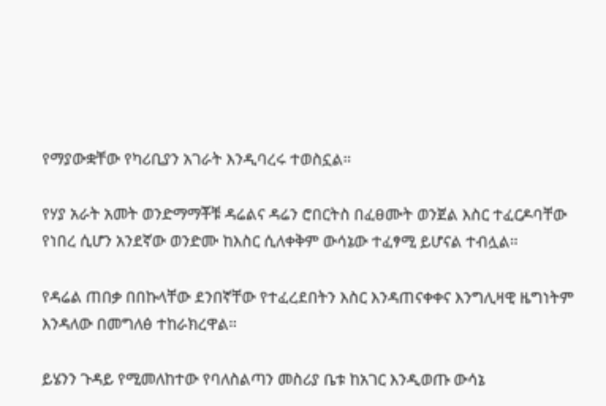የማያውቋቸው የካሪቢያን አገራት እንዲባረሩ ተወስኗል።

የሃያ አራት አመት ወንድማማቾቹ ዳሬልና ዳሬን ሮበርትስ በፈፀሙት ወንጀል እስር ተፈርዶባቸው የነበረ ሲሆን አንደኛው ወንድሙ ከእስር ሲለቀቅም ውሳኔው ተፈፃሚ ይሆናል ተብሏል።

የዳሬል ጠበቃ በበኩላቸው ደንበኛቸው የተፈረደበትን እስር እንዳጠናቀቀና እንግሊዛዊ ዜግነትም እንዳለው በመግለፅ ተከራክረዋል።

ይሄንን ጉዳይ የሚመለከተው የባለስልጣን መስሪያ ቤቱ ከአገር እንዲወጡ ውሳኔ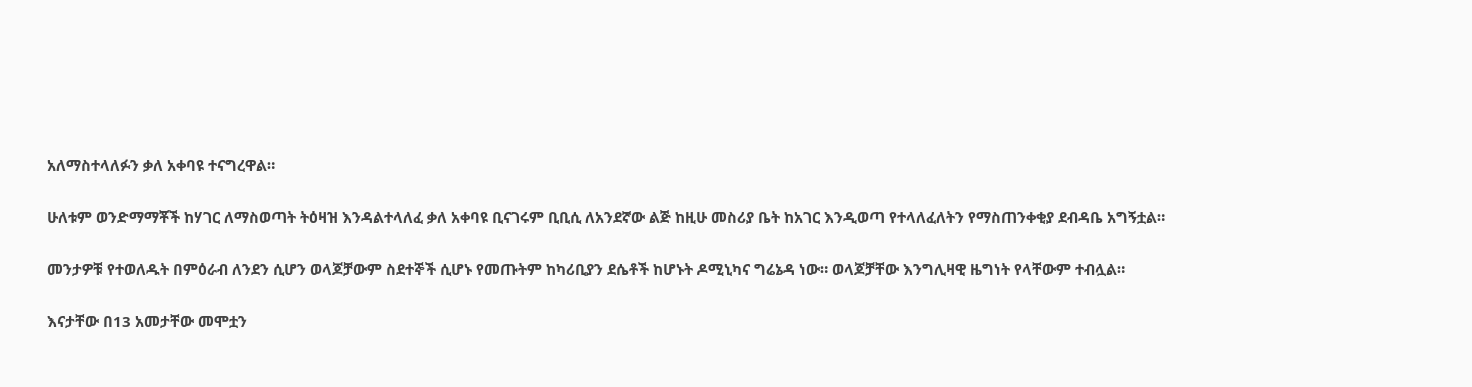አለማስተላለፉን ቃለ አቀባዩ ተናግረዋል።

ሁለቱም ወንድማማቾች ከሃገር ለማስወጣት ትዕዛዝ እንዳልተላለፈ ቃለ አቀባዩ ቢናገሩም ቢቢሲ ለአንደኛው ልጅ ከዚሁ መስሪያ ቤት ከአገር እንዲወጣ የተላለፈለትን የማስጠንቀቂያ ደብዳቤ አግኝቷል።

መንታዎቹ የተወለዱት በምዕራብ ለንደን ሲሆን ወላጆቻውም ስደተኞች ሲሆኑ የመጡትም ከካሪቢያን ደሴቶች ከሆኑት ዶሚኒካና ግሬኔዳ ነው። ወላጆቻቸው እንግሊዛዊ ዜግነት የላቸውም ተብሏል።

እናታቸው በ13 አመታቸው መሞቷን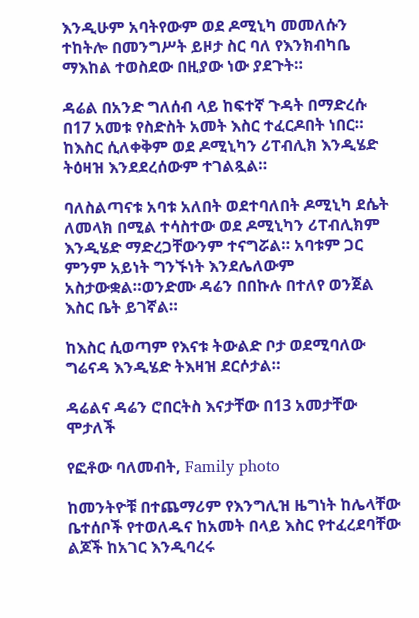እንዲሁም አባትየውም ወደ ዶሚኒካ መመለሱን ተከትሎ በመንግሥት ይዞታ ስር ባለ የእንክብካቤ ማእከል ተወስደው በዚያው ነው ያደጉት።

ዳሬል በአንድ ግለሰብ ላይ ከፍተኛ ጉዳት በማድረሱ በ17 አመቱ የስድስት አመት እስር ተፈርዶበት ነበር። ከእስር ሲለቀቅም ወደ ዶሚኒካን ሪፐብሊክ እንዲሄድ ትዕዛዝ እንደደረሰውም ተገልጿል።

ባለስልጣናቱ አባቱ አለበት ወደተባለበት ዶሚኒካ ደሴት ለመላክ በሚል ተሳስተው ወደ ዶሚኒካን ሪፐብሊክም እንዲሄድ ማድረጋቸውንም ተናግሯል። አባቱም ጋር ምንም አይነት ግንኙነት እንደሌለውም አስታውቋል።ወንድሙ ዳሬን በበኩሉ በተለየ ወንጀል እስር ቤት ይገኛል።

ከእስር ሲወጣም የእናቱ ትውልድ ቦታ ወደሚባለው ግሬናዳ እንዲሄድ ትእዛዝ ደርሶታል።

ዳሬልና ዳሬን ሮበርትስ እናታቸው በ13 አመታቸው ሞታለች

የፎቶው ባለመብት, Family photo

ከመንትዮቹ በተጨማሪም የእንግሊዝ ዜግነት ከሌላቸው ቤተሰቦች የተወለዱና ከአመት በላይ እስር የተፈረደባቸው ልጆች ከአገር እንዲባረሩ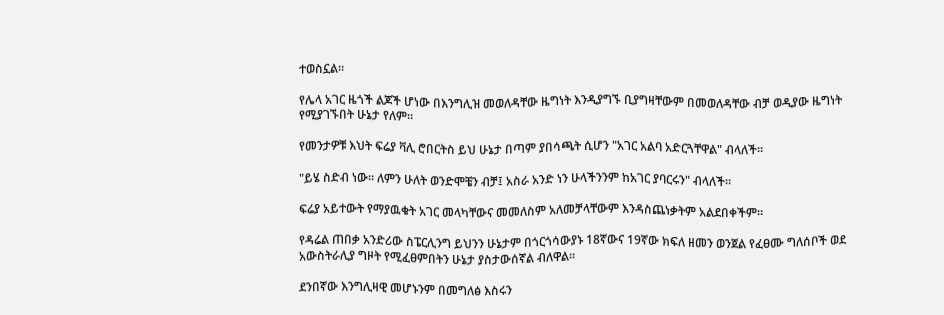ተወስኗል።

የሌላ አገር ዜጎች ልጆች ሆነው በእንግሊዝ መወለዳቸው ዜግነት እንዲያግኙ ቢያግዛቸውም በመወለዳቸው ብቻ ወዲያው ዜግነት የሚያገኙበት ሁኔታ የለም።

የመንታዎቹ እህት ፍሬያ ቫሊ ሮበርትስ ይህ ሁኔታ በጣም ያበሳጫት ሲሆን "አገር አልባ አድርጓቸዋል" ብላለች።

"ይሄ ስድብ ነው። ለምን ሁለት ወንድሞቼን ብቻ፤ አስራ አንድ ነን ሁላችንንም ከአገር ያባርሩን" ብላለች።

ፍሬያ አይተውት የማያዉቁት አገር መላካቸውና መመለስም አለመቻላቸውም እንዳስጨነቃትም አልደበቀችም።

የዳሬል ጠበቃ አንድሪው ስፔርሊንግ ይህንን ሁኔታም በጎርጎሳውያኑ 18ኛውና 19ኛው ክፍለ ዘመን ወንጀል የፈፀሙ ግለሰቦች ወደ አውስትራሊያ ግዞት የሚፈፀምበትን ሁኔታ ያስታውሰኛል ብለዋል።

ደንበኛው እንግሊዛዊ መሆኑንም በመግለፅ እስሩን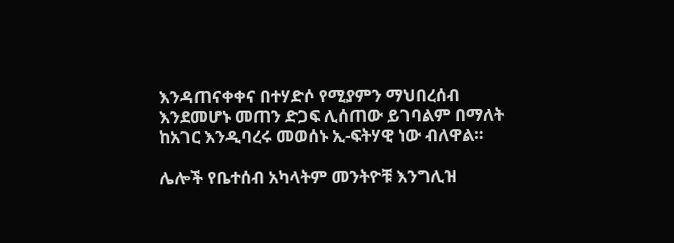እንዳጠናቀቀና በተሃድሶ የሚያምን ማህበረሰብ እንደመሆኑ መጠን ድጋፍ ሊሰጠው ይገባልም በማለት ከአገር እንዲባረሩ መወሰኑ ኢ-ፍትሃዊ ነው ብለዋል።

ሌሎች የቤተሰብ አካላትም መንትዮቹ እንግሊዝ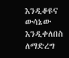እንዲቆዩና ውሳኔው እንዲቀለበስ ለማድረግ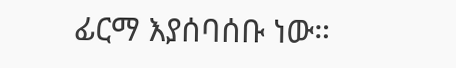ፊርማ እያሰባሰቡ ነው።